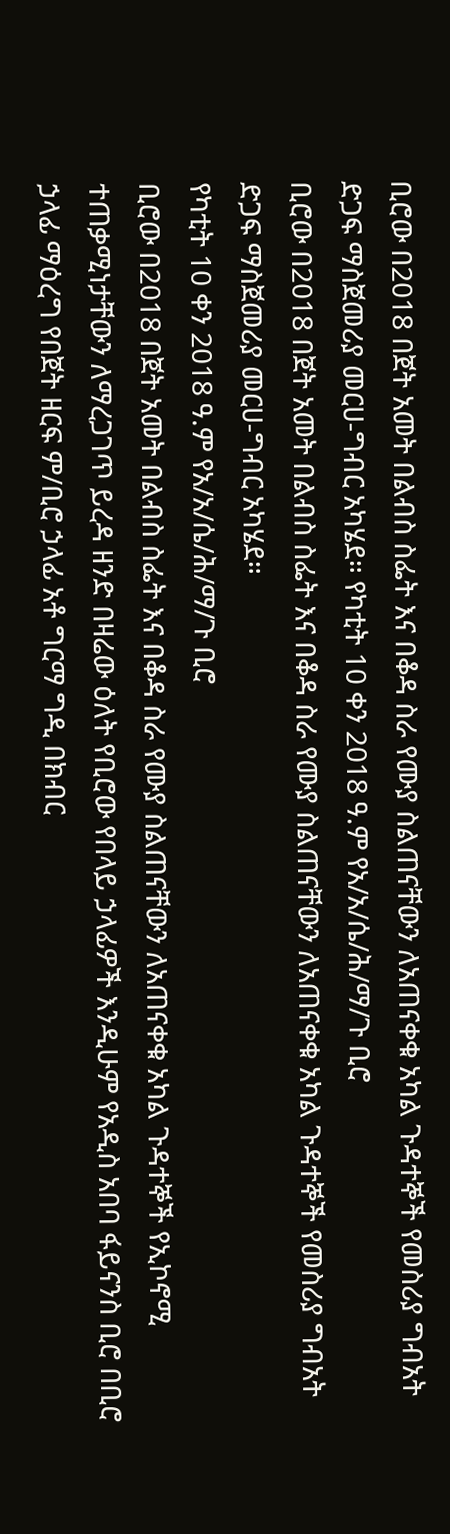ቢሮው በ2018 በጀት አመት በልብስ ስፌት እና በቆዳ ስራ የሙያ ስልጠናቸውን ለአጠናቀቁ አካል ጉዳተኞች የመስሪያ ግብአት ድጋፍ ማስጀመሪያ መርሀ-ግብር አካሄደ። የካቲት 10 ቀን 2018 ዓ.ም የአ/አ/ሴ/ሕ/ማ/ጉ ቢሮ
ቢሮው በ2018 በጀት አመት በልብስ ስፌት እና በቆዳ ስራ የሙያ ስልጠናቸውን ለአጠናቀቁ አካል ጉዳተኞች የመስሪያ ግብአት ድጋፍ ማስጀመሪያ መርሀ-ግብር አካሄደ።
የካቲት 10 ቀን 2018 ዓ.ም የአ/አ/ሴ/ሕ/ማ/ጉ ቢሮ
ቢሮው በ2018 በጀት አመት በልብስ ስፌት እና በቆዳ ስራ የሙያ ስልጠናቸውን ለአጠናቀቁ አካል ጉዳተኞች የኢኮኖሚ ተጠቃሚነታቸውን ለማረጋገጥ ይረዳ ዘንድ በዛሬው ዕለት የቢሮው የበላይ ኃላፊዎች እንዲሁም የአዲስ አበባ ፋይናንስ ቢሮ በቢሮ ኃላፊ ማዕረግ የበጀት ዘርፍ ም/ቢሮ ኃላፊ አቶ ግርማ ግዲ በክብር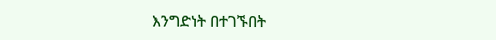እንግድነት በተገኙበት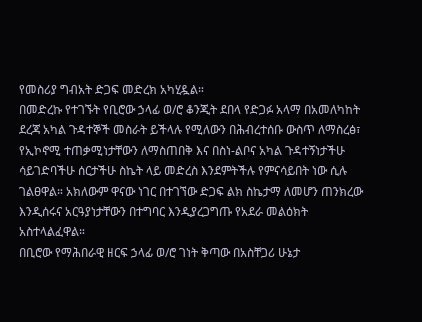የመስሪያ ግብአት ድጋፍ መድረክ አካሂዷል።
በመድረኩ የተገኙት የቢሮው ኃላፊ ወ/ሮ ቆንጂት ደበላ የድጋፉ አላማ በአመለካከት ደረጃ አካል ጉዳተኞች መስራት ይችላሉ የሚለውን በሕብረተሰቡ ውስጥ ለማስረፅ፣ የኢኮኖሚ ተጠቃሚነታቸውን ለማስጠበቅ እና በስነ-ልቦና አካል ጉዳተኝነታችሁ ሳይገድባችሁ ሰርታችሁ ስኬት ላይ መድረስ እንደምትችሉ የምናሳይበት ነው ሲሉ ገልፀዋል። አክለውም ዋናው ነገር በተገኘው ድጋፍ ልክ ስኬታማ ለመሆን ጠንክረው እንዲሰሩና አርዓያነታቸውን በተግባር እንዲያረጋግጡ የአደራ መልዕክት አስተላልፈዋል።
በቢሮው የማሕበራዊ ዘርፍ ኃላፊ ወ/ሮ ገነት ቅጣው በአስቸጋሪ ሁኔታ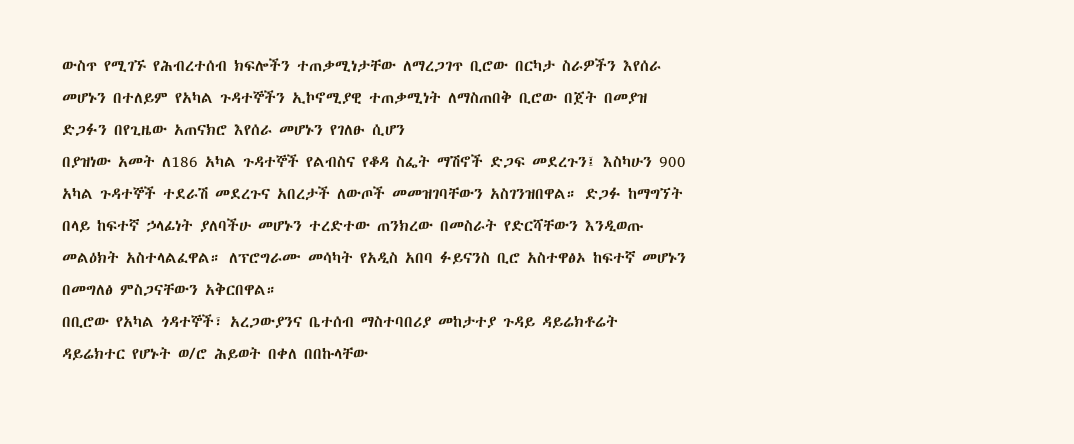ውስጥ የሚገኙ የሕብረተሰብ ክፍሎችን ተጠቃሚነታቸው ለማረጋገጥ ቢሮው በርካታ ስራዎችን እየሰራ መሆኑን በተለይም የአካል ጉዳተኞችን ኢኮኖሚያዊ ተጠቃሚነት ለማስጠበቅ ቢሮው በጀት በመያዝ ድጋፉን በየጊዜው አጠናክሮ እየሰራ መሆኑን የገለፁ ሲሆን
በያዝነው አመት ለ186 አካል ጉዳተኞች የልብስና የቆዳ ስፌት ማሽኖች ድጋፍ መደረጉን፤ እስካሁን 900 አካል ጉዳተኞች ተደራሽ መደረጉና አበረታች ለውጦች መመዝገባቸውን አስገንዝበዋል። ድጋፉ ከማግኘት በላይ ከፍተኛ ኃላፊነት ያለባችሁ መሆኑን ተረድተው ጠንክረው በመስራት የድርሻቸውን እንዲወጡ መልዕክት አስተላልፈዋል። ለፕሮግራሙ መሳካት የአዲስ አበባ ፉይናንስ ቢሮ አስተዋፅኦ ከፍተኛ መሆኑን በመግለፅ ምስጋናቸውን አቅርበዋል።
በቢሮው የአካል ጎዳተኞች፣ አረጋውያንና ቤተሰብ ማስተባበሪያ መከታተያ ጉዳይ ዳይሬክቶሬት ዳይሬክተር የሆኑት ወ/ሮ ሕይወት በቀለ በበኩላቸው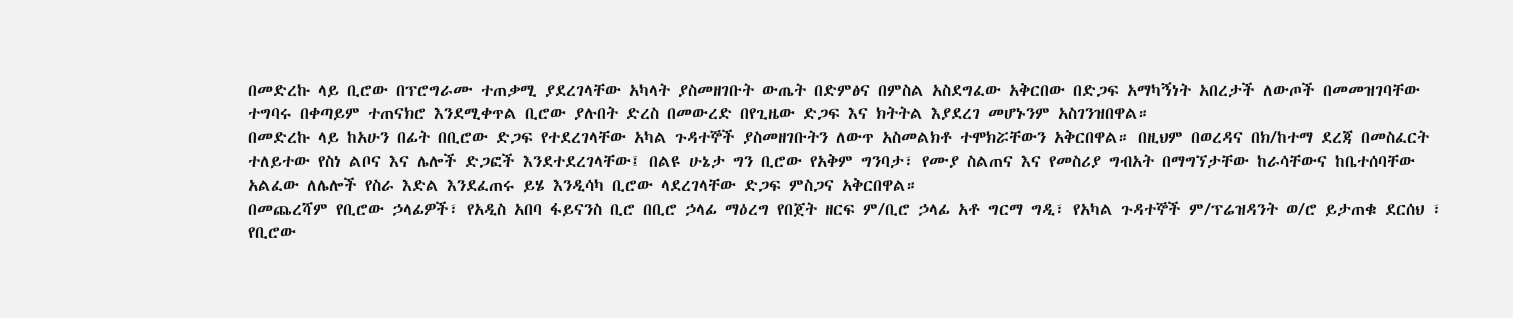በመድረኩ ላይ ቢሮው በፕሮግራሙ ተጠቃሚ ያደረገላቸው አካላት ያስመዘገቡት ውጤት በድምፅና በምስል አስደግፈው አቅርበው በድጋፍ አማካኝነት አበረታች ለውጦች በመመዝገባቸው ተግባሩ በቀጣይም ተጠናክሮ እንደሚቀጥል ቢሮው ያሉበት ድረስ በመውረድ በየጊዜው ድጋፍ እና ክትትል እያደረገ መሆኑንም አስገንዝበዋል።
በመድረኩ ላይ ከአሁን በፊት በቢሮው ድጋፍ የተደረገላቸው አካል ጉዳተኞች ያስመዘገቡትን ለውጥ አስመልክቶ ተሞክሯቸውን አቅርበዋል። በዚህም በወረዳና በክ/ከተማ ደረጃ በመስፈርት ተለይተው የስነ ልቦና እና ሌሎች ድጋፎች እንደተደረገላቸው፤ በልዩ ሁኔታ ግን ቢሮው የአቅም ግንባታ፣ የሙያ ስልጠና እና የመስሪያ ግብአት በማግኘታቸው ከራሳቸውና ከቤተሰባቸው አልፈው ለሌሎች የስራ እድል እንደፈጠሩ ይሄ እንዲሳካ ቢሮው ላደረገላቸው ድጋፍ ምስጋና አቅርበዋል።
በመጨረሻም የቢሮው ኃላፊዎች፣ የአዲስ አበባ ፋይናንስ ቢሮ በቢሮ ኃላፊ ማዕረግ የበጀት ዘርፍ ም/ቢሮ ኃላፊ አቶ ግርማ ግዲ፣ የአካል ጉዳተኞች ም/ፕሬዝዳንት ወ/ሮ ይታጠቁ ደርሰህ ፣ የቢሮው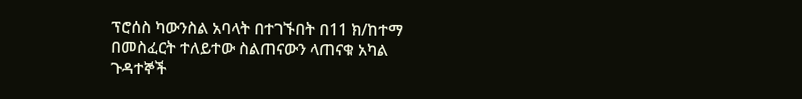ፕሮሰስ ካውንስል አባላት በተገኙበት በ11 ክ/ከተማ በመስፈርት ተለይተው ስልጠናውን ላጠናቁ አካል ጉዳተኞች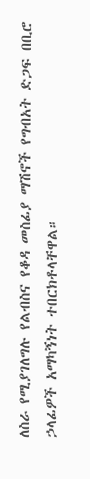ለስራ የሚያገለግሉ የልብስና የቆዳ መስፊያ ማሽኖች የግብአት ድጋፍ በቢሮ ኃላፊዎች አማካኝነት ተበርክቶላቸዋል።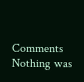Comments
Nothing was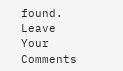found.
Leave Your Comments